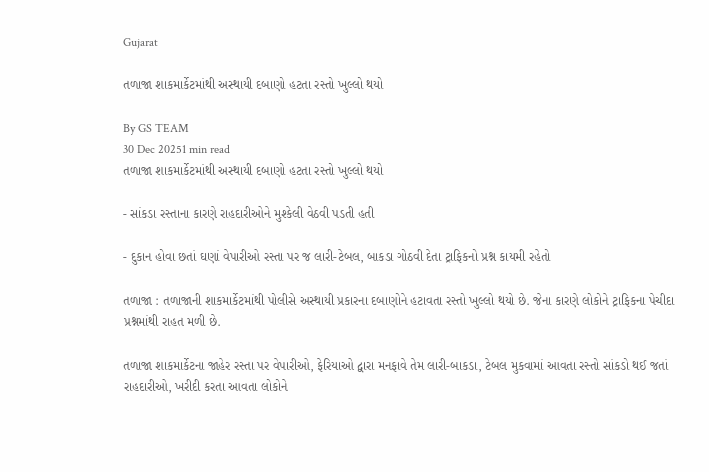Gujarat

તળાજા શાકમાર્કેટમાંથી અસ્થાયી દબાણો હટતા રસ્તો ખુલ્લો થયો

By GS TEAM
30 Dec 20251 min read
તળાજા શાકમાર્કેટમાંથી અસ્થાયી દબાણો હટતા રસ્તો ખુલ્લો થયો

- સાંકડા રસ્તાના કારણે રાહદારીઓને મુશ્કેલી વેઠવી પડતી હતી

- દુકાન હોવા છતાં ઘણાં વેપારીઓ રસ્તા પર જ લારી-ટેબલ, બાકડા ગોઠવી દેતા ટ્રાફિકનો પ્રશ્ન કાયમી રહેતો

તળાજા : તળાજાની શાકમાર્કેટમાંથી પોલીસે અસ્થાયી પ્રકારના દબાણોને હટાવતા રસ્તો ખુલ્લો થયો છે. જેના કારણે લોકોને ટ્રાફિકના પેચીદા પ્રશ્નમાંથી રાહત મળી છે.

તળાજા શાકમાર્કેટના જાહેર રસ્તા પર વેપારીઓ, ફેરિયાઓ દ્વારા મનફાવે તેમ લારી-બાકડા, ટેબલ મુકવામાં આવતા રસ્તો સાંકડો થઈ જતાં રાહદારીઓ, ખરીદી કરતા આવતા લોકોને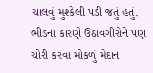ચાલવું મુશ્કેલી પડી જતું હતું. ભીડના કારણે ઉઠાવગીરોને પણ ચોરી કરવા મોકળું મેદાન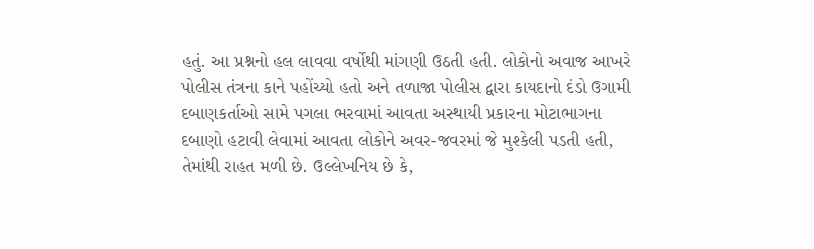હતું. આ પ્રશ્નનો હલ લાવવા વર્ષોથી માંગણી ઉઠતી હતી. લોકોનો અવાજ આખરે પોલીસ તંત્રના કાને પહોંચ્યો હતો અને તળાજા પોલીસ દ્વારા કાયદાનો દંડો ઉગામી દબાણકર્તાઓ સામે પગલા ભરવામાં આવતા અસ્થાયી પ્રકારના મોટાભાગના દબાણો હટાવી લેવામાં આવતા લોકોને અવર-જવરમાં જે મુશ્કેલી પડતી હતી, તેમાંથી રાહત મળી છે. ઉલ્લેખનિય છે કે,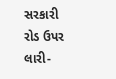સરકારી રોડ ઉપર લારી-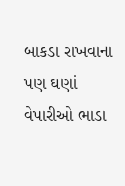બાકડા રાખવાના પણ ઘણાં વેપારીઓ ભાડા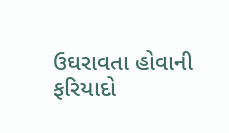ઉઘરાવતા હોવાની ફરિયાદો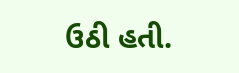ઉઠી હતી.